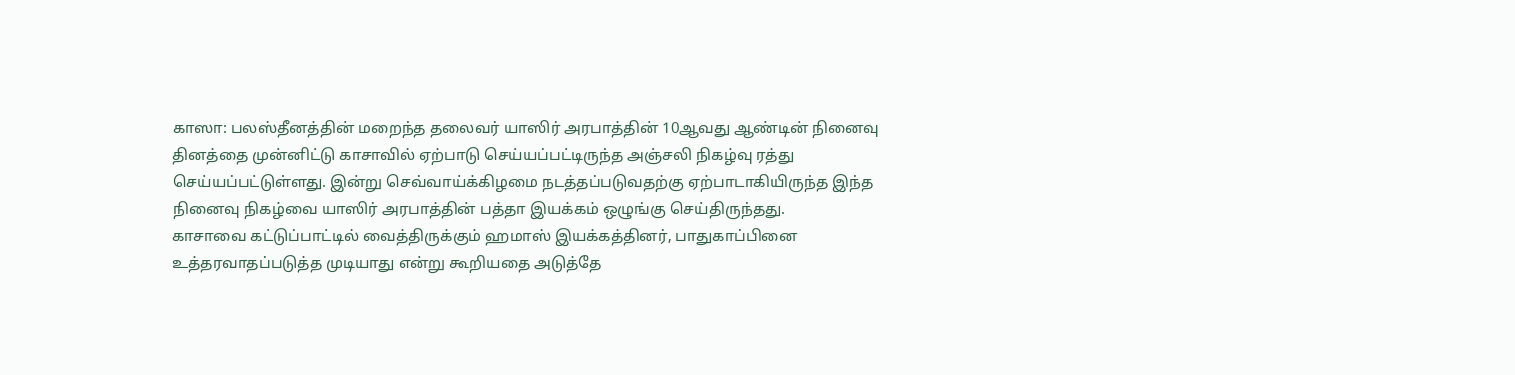காஸா: பலஸ்தீனத்தின் மறைந்த தலைவர் யாஸிர் அரபாத்தின் 10ஆவது ஆண்டின் நினைவு தினத்தை முன்னிட்டு காசாவில் ஏற்பாடு செய்யப்பட்டிருந்த அஞ்சலி நிகழ்வு ரத்து செய்யப்பட்டுள்ளது. இன்று செவ்வாய்க்கிழமை நடத்தப்படுவதற்கு ஏற்பாடாகியிருந்த இந்த நினைவு நிகழ்வை யாஸிர் அரபாத்தின் பத்தா இயக்கம் ஒழுங்கு செய்திருந்தது.
காசாவை கட்டுப்பாட்டில் வைத்திருக்கும் ஹமாஸ் இயக்கத்தினர், பாதுகாப்பினை உத்தரவாதப்படுத்த முடியாது என்று கூறியதை அடுத்தே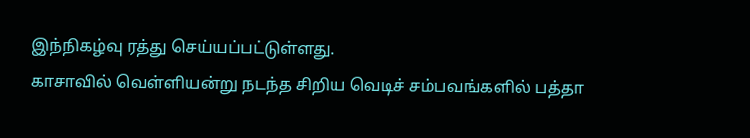இந்நிகழ்வு ரத்து செய்யப்பட்டுள்ளது.
காசாவில் வெள்ளியன்று நடந்த சிறிய வெடிச் சம்பவங்களில் பத்தா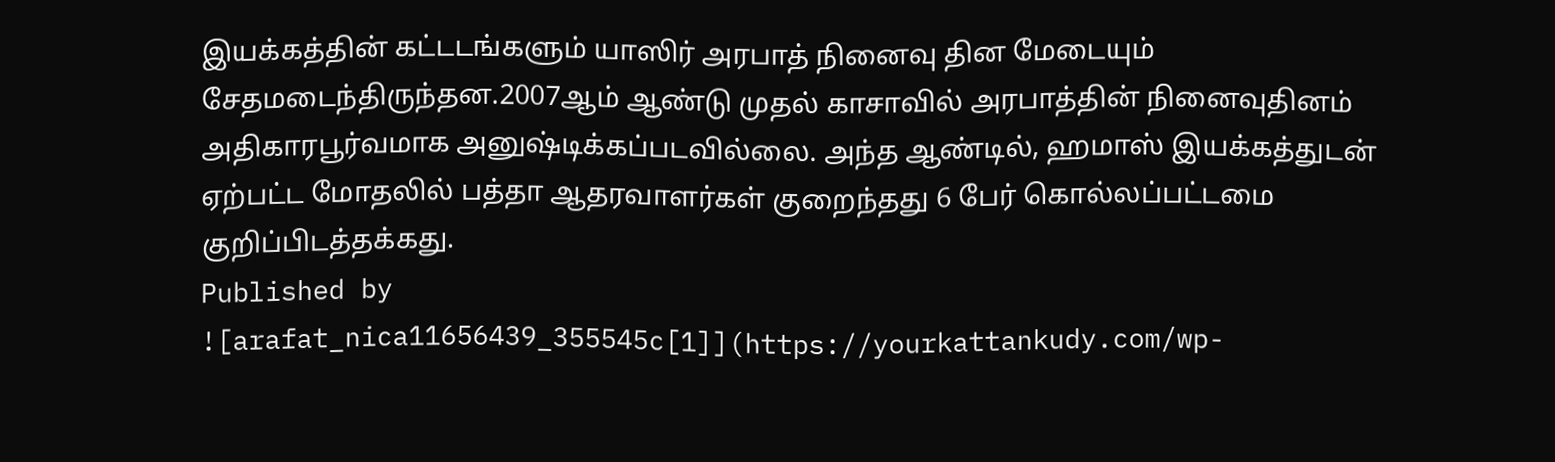இயக்கத்தின் கட்டடங்களும் யாஸிர் அரபாத் நினைவு தின மேடையும் சேதமடைந்திருந்தன.2007ஆம் ஆண்டு முதல் காசாவில் அரபாத்தின் நினைவுதினம் அதிகாரபூர்வமாக அனுஷ்டிக்கப்படவில்லை. அந்த ஆண்டில், ஹமாஸ் இயக்கத்துடன் ஏற்பட்ட மோதலில் பத்தா ஆதரவாளர்கள் குறைந்தது 6 பேர் கொல்லப்பட்டமை குறிப்பிடத்தக்கது.
Published by
![arafat_nica11656439_355545c[1]](https://yourkattankudy.com/wp-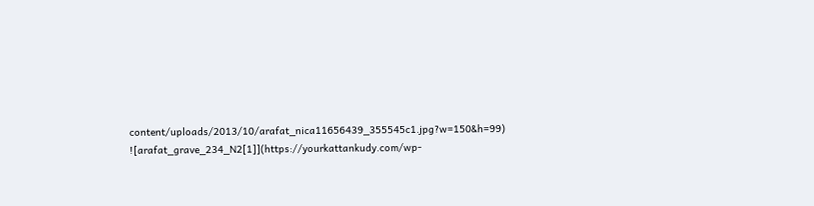content/uploads/2013/10/arafat_nica11656439_355545c1.jpg?w=150&h=99)
![arafat_grave_234_N2[1]](https://yourkattankudy.com/wp-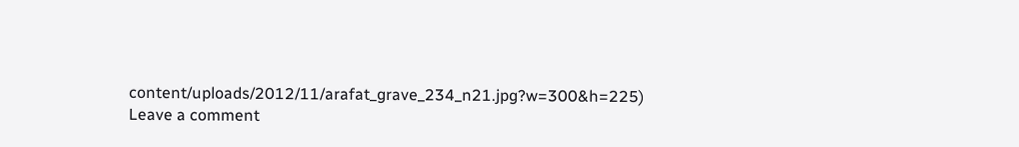content/uploads/2012/11/arafat_grave_234_n21.jpg?w=300&h=225)
Leave a comment